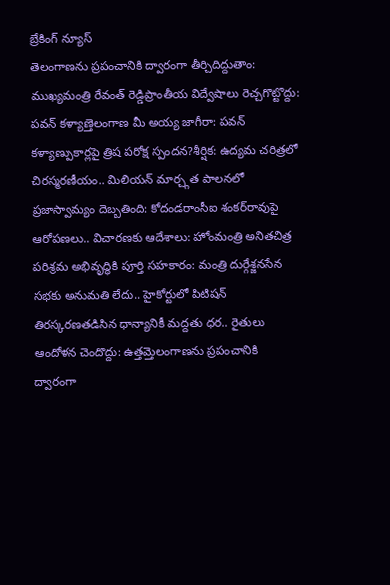బ్రేకింగ్ న్యూస్
తెలంగాణను ప్రపంచానికి ద్వారంగా తీర్చిదిద్దుతాం: ముఖ్యమంత్రి రేవంత్ రెడ్డిప్రాంతీయ విద్వేషాలు రెచ్చగొట్టొద్దు: పవన్ కళ్యాణ్తెలంగాణ మీ అయ్య జాగీరా: పవన్ కళ్యాణ్పుకార్లపై త్రిష పరోక్ష స్పందన?శీర్షిక: ఉద్యమ చరిత్రలో చిరస్మరణీయం.. మిలియన్ మార్చ్గత పాలనలో ప్రజాస్వామ్యం దెబ్బతింది: కోదండరాంసీఐ శంకర్‌రావుపై ఆరోపణలు.. విచారణకు ఆదేశాలు: హోంమంత్రి అనితచిత్ర పరిశ్రమ అభివృద్ధికి పూర్తి సహకారం: మంత్రి దుర్గేశ్జనసేన సభకు అనుమతి లేదు.. హైకోర్టులో పిటిషన్ తిరస్కరణతడిసిన ధాన్యానికీ మద్దతు ధర.. రైతులు ఆందోళన చెందొద్దు: ఉత్తమ్తెలంగాణను ప్రపంచానికి ద్వారంగా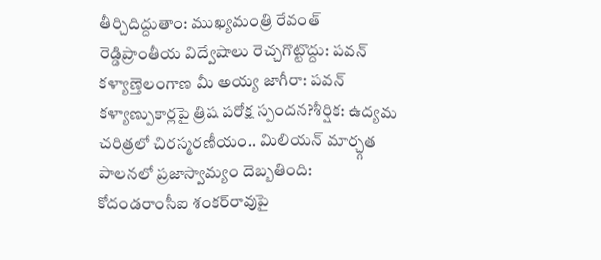తీర్చిదిద్దుతాం: ముఖ్యమంత్రి రేవంత్ రెడ్డిప్రాంతీయ విద్వేషాలు రెచ్చగొట్టొద్దు: పవన్ కళ్యాణ్తెలంగాణ మీ అయ్య జాగీరా: పవన్ కళ్యాణ్పుకార్లపై త్రిష పరోక్ష స్పందన?శీర్షిక: ఉద్యమ చరిత్రలో చిరస్మరణీయం.. మిలియన్ మార్చ్గత పాలనలో ప్రజాస్వామ్యం దెబ్బతింది: కోదండరాంసీఐ శంకర్‌రావుపై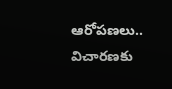ఆరోపణలు.. విచారణకు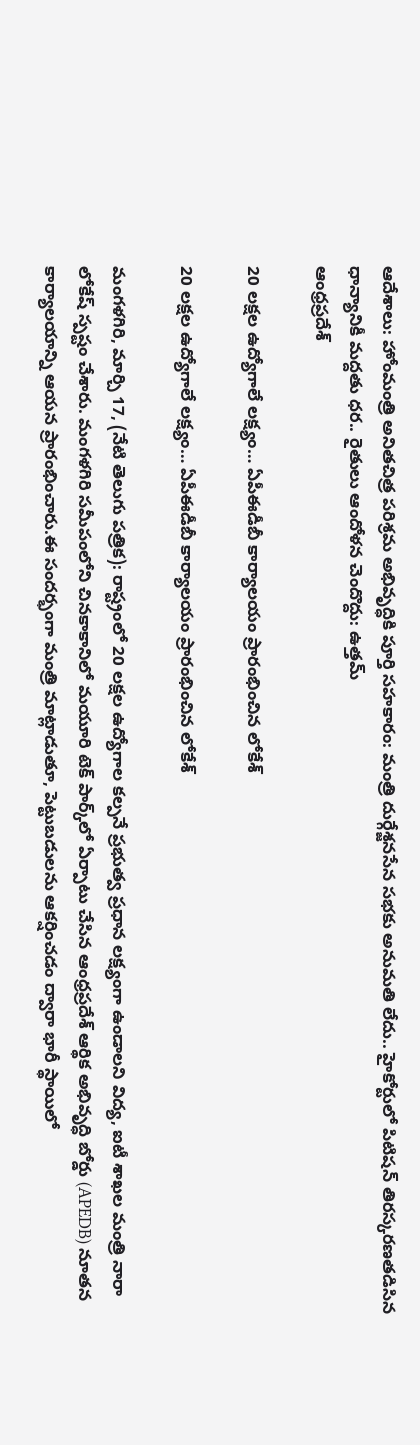ఆదేశాలు: హోంమంత్రి అనితచిత్ర పరిశ్రమ అభివృద్ధికి పూర్తి సహకారం: మంత్రి దుర్గేశ్జనసేన సభకు అనుమతి లేదు.. హైకోర్టులో పిటిషన్ తిరస్కరణతడిసిన ధాన్యానికీ మద్దతు ధర.. రైతులు ఆందోళన చెందొద్దు: ఉత్తమ్
ఆంధ్రప్రదేశ్

20 లక్షల ఉద్యోగాలే లక్ష్యం… ఏపీఈడీబీ కార్యాలయం ప్రారంభించిన లోకేశ్

20 లక్షల ఉద్యోగాలే లక్ష్యం… ఏపీఈడీబీ కార్యాలయం ప్రారంభించిన లోకేశ్

మంగళగిరి, మార్చి 17, (నేటి తెలుగు పత్రిక): రాష్ట్రంలో 20 లక్షల ఉద్యోగాల కల్పనే ప్రభుత్వ ప్రధాన లక్ష్యంగా ఉండాలని విద్య, ఐటీ శాఖల మంత్రి నారా లోకేష్ స్పష్టం చేశారు. మంగళగిరి సమీపంలోని చినకాకానిలో మయూరి టెక్ పార్క్‌లో ఏర్పాటు చేసిన ఆంధ్రప్రదేశ్ ఆర్థిక అభివృద్ధి బోర్డు (APEDB) నూతన కార్యాలయాన్ని ఆయన ప్రారంభించారు.ఈ సందర్భంగా మంత్రి మాట్లాడుతూ, పెట్టుబడులను ఆకర్షించడం ద్వారా భారీ స్థాయిలో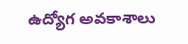ఉద్యోగ అవకాశాలు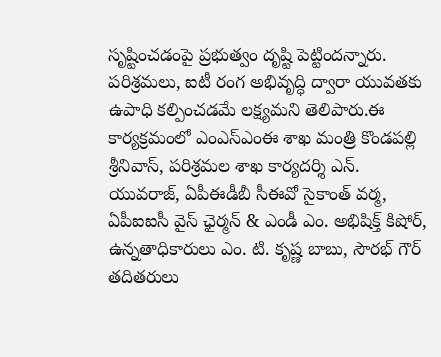సృష్టించడంపై ప్రభుత్వం దృష్టి పెట్టిందన్నారు. పరిశ్రమలు, ఐటీ రంగ అభివృద్ధి ద్వారా యువతకు ఉపాధి కల్పించడమే లక్ష్యమని తెలిపారు.ఈ కార్యక్రమంలో ఎంఎస్ఎంఈ శాఖ మంత్రి కొండపల్లి శ్రీనివాస్, పరిశ్రమల శాఖ కార్యదర్శి ఎన్. యువరాజ్, ఏపీఈడీబీ సీఈవో సైకాంత్ వర్మ, ఏపీఐఐసీ వైస్ ఛైర్మన్ & ఎండీ ఎం. అభిషిక్త్ కిషోర్, ఉన్నతాధికారులు ఎం. టి. కృష్ణ బాబు, సౌరభ్ గౌర్ తదితరులు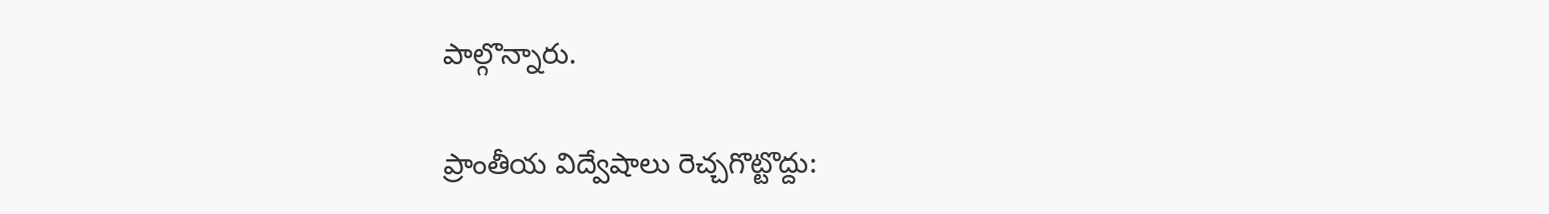పాల్గొన్నారు.

ప్రాంతీయ విద్వేషాలు రెచ్చగొట్టొద్దు: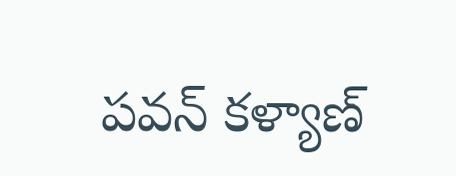పవన్ కళ్యాణ్